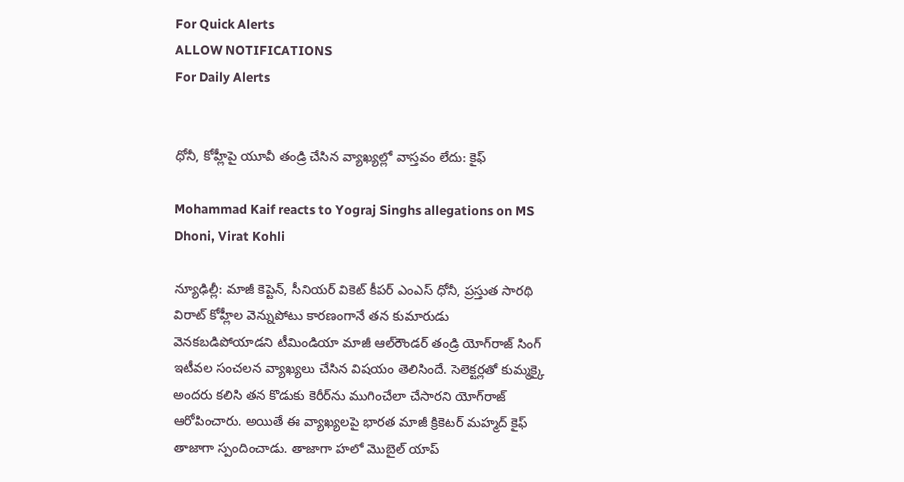For Quick Alerts
ALLOW NOTIFICATIONS
For Daily Alerts


ధోనీ, కోహ్లీపై యూవీ తండ్రి చేసిన వ్యాఖ్యల్లో వాస్తవం లేదు: కైఫ్

Mohammad Kaif reacts to Yograj Singhs allegations on MS Dhoni, Virat Kohli

న్యూఢిల్లీ: మాజీ కెప్టెన్‌, సీనియర్ వికెట్ కీపర్ ఎంఎస్‌ ధోనీ, ప్రస్తుత సారథి విరాట్‌ కోహ్లీల వెన్నుపోటు కారణంగానే తన కుమారుడు వెనకబడిపోయాడని టీమిండియా మాజీ ఆల్‌రౌండర్ తండ్రి యోగ్‌రాజ్‌ సింగ్‌ ఇటీవల సంచలన వ్యాఖ్యలు చేసిన విషయం తెలిసిందే. సెలెక్టర్లతో కుమ్మక్కై అందరు కలిసి తన కొడుకు కెరీర్‌ను ముగించేలా చేసారని యోగ్‌రాజ్ ఆరోపించారు. అయితే ఈ వ్యాఖ్యలపై భారత మాజీ క్రికెటర్ మహ్మద్ కైఫ్ తాజాగా స్పందించాడు. తాజాగా హలో మొబైల్ యాప్‌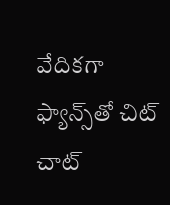వేదికగా ఫ్యాన్స్‌తో చిట్ చాట్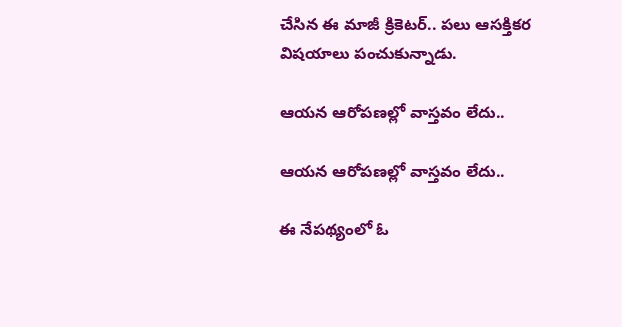చేసిన ఈ మాజీ క్రికెటర్.. పలు ఆసక్తికర విషయాలు పంచుకున్నాడు.

ఆయన ఆరోపణల్లో వాస్తవం లేదు..

ఆయన ఆరోపణల్లో వాస్తవం లేదు..

ఈ నేపథ్యంలో ఓ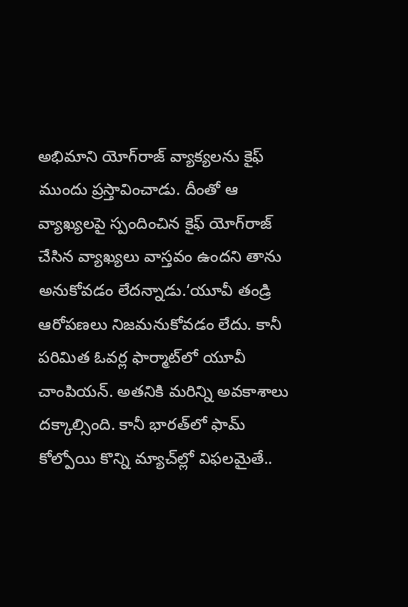అభిమాని యోగ్‌రాజ్ వ్యాక్యలను కైఫ్‌ ముందు ప్రస్తావించాడు. దీంతో ఆ వ్యాఖ్యలపై స్పందించిన కైఫ్ యోగ్‌రాజ్ చేసిన వ్యాఖ్యలు వాస్తవం ఉందని తాను అనుకోవడం లేదన్నాడు.‘యూవీ తండ్రి ఆరోపణలు నిజమనుకోవడం లేదు. కానీ పరిమిత ఓవర్ల ఫార్మాట్‌లో యూవీ చాంపియన్. అతనికి మరిన్ని అవకాశాలు దక్కాల్సింది. కానీ భారత్‌లో ఫామ్‌ కోల్పోయి కొన్ని మ్యాచ్‌ల్లో విఫలమైతే..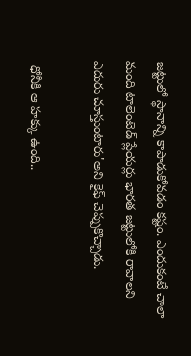జట్టులో స్థానాన్ని కాపాడుకోవడం కష్టం. ఎందుకంటే చాలా మంది టాలెంటెడ్ ప్లేయర్లు భారత జట్టులోకి రావాలని ఎదురు చూస్తుంటారు'అని కైఫ్ చెప్పుకొచ్చాడు.

 ధోనీకి ఆ హక్కు ఉంది..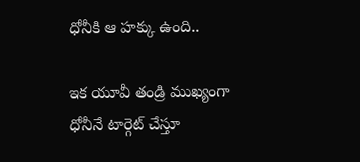ధోనీకి ఆ హక్కు ఉంది..

ఇక యూవీ తండ్రి ముఖ్యంగా ధోనీనే టార్గెట్ చేస్తూ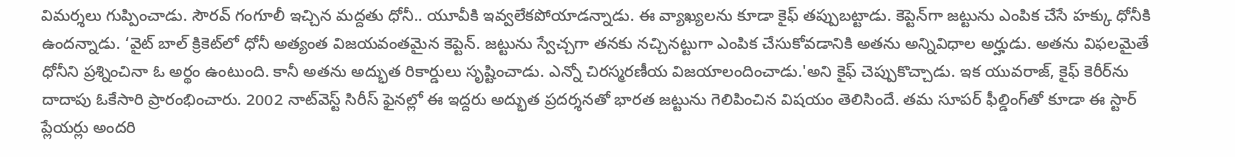విమర్శలు గుప్పించాడు. సౌరవ్ గంగూలీ ఇచ్చిన మద్దతు ధోనీ.. యూవీకి ఇవ్వలేకపోయాడన్నాడు. ఈ వ్యాఖ్యలను కూడా కైఫ్ తప్పుబట్టాడు. కెప్టెన్‌గా జట్టును ఎంపిక చేసే హక్కు ధోనీకి ఉందన్నాడు. ‘వైట్ బాల్ క్రికెట్‌లో ధోనీ అత్యంత విజయవంతమైన కెప్టెన్. జట్టును స్వేచ్చగా తనకు నచ్చినట్టుగా ఎంపిక చేసుకోవడానికి అతను అన్నివిధాల అర్హుడు. అతను విఫలమైతే ధోనీని ప్రశ్నించినా ఓ అర్థం ఉంటుంది. కానీ అతను అద్భుత రికార్డులు సృష్టించాడు. ఎన్నో చిరస్మరణీయ విజయాలందించాడు.'అని కైఫ్ చెప్పుకొచ్చాడు. ఇక యువరాజ్‌, కైఫ్ కెరీర్‌ను దాదాపు ఓకేసారి ప్రారంభించారు. 2002 నాట్‌వెస్ట్ సిరీస్ ఫైనల్లో ఈ ఇద్దరు అద్భుత ప్రదర్శనతో భారత జట్టును గెలిపించిన విషయం తెలిసిందే. తమ సూపర్ ఫీల్డింగ్‌తో కూడా ఈ స్టార్ ప్లేయర్లు అందరి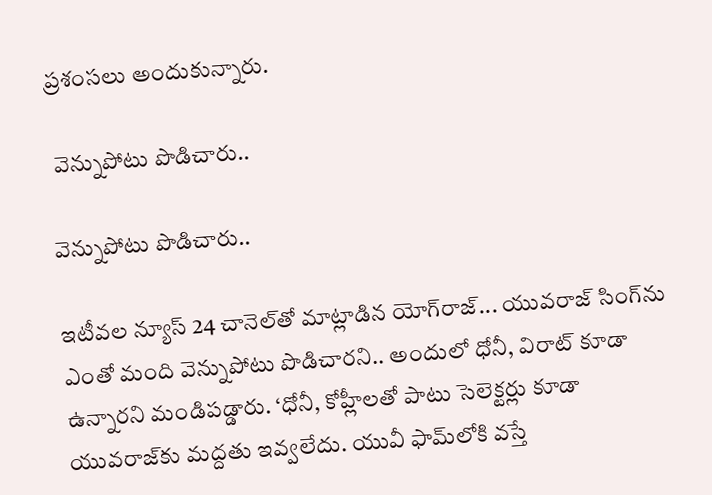ప్రశంసలు అందుకున్నారు.

 వెన్నుపోటు పొడిచారు..

వెన్నుపోటు పొడిచారు..

ఇటీవల న్యూస్ 24 చానె‌ల్‌తో మాట్లాడిన యోగ్‌రాజ్... యువరాజ్‌ సింగ్‌ను ఎంతో మంది వెన్నుపోటు పొడిచారని.. అందులో ధోనీ, విరాట్ కూడా ఉన్నారని మండిపడ్డారు. ‘ధోనీ, కోహ్లీలతో పాటు సెలెక్టర్లు కూడా యువరాజ్‌కు మద్దతు ఇవ్వలేదు. యువీ ఫామ్‌లోకి వస్తే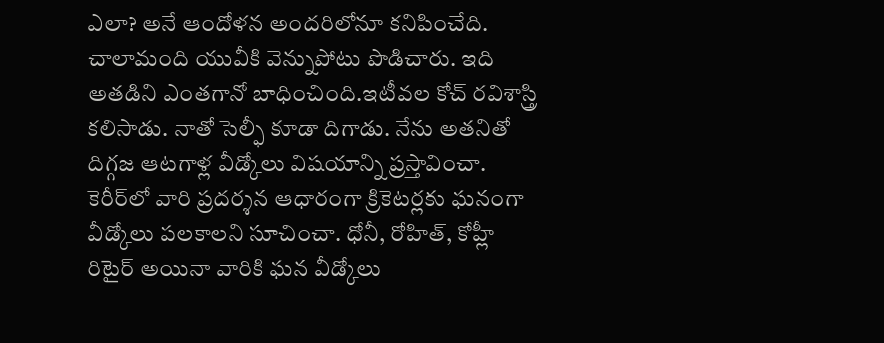ఎలా? అనే ఆందోళన అందరిలోనూ కనిపించేది. చాలామంది యువీకి వెన్నుపోటు పొడిచారు. ఇది అతడిని ఎంతగానో బాధించింది.ఇటీవల కోచ్‌ రవిశాస్త్రి కలిసాడు. నాతో సెల్ఫీ కూడా దిగాడు. నేను అతనితో దిగ్గజ ఆటగాళ్ల వీడ్కోలు విషయాన్ని ప్రస్తావించా. కెరీర్‌లో వారి ప్రదర్శన ఆధారంగా క్రికెటర్లకు ఘనంగా వీడ్కోలు పలకాలని సూచించా. ధోనీ, రోహిత్, కోహ్లీ రిటైర్ అయినా వారికి ఘన వీడ్కోలు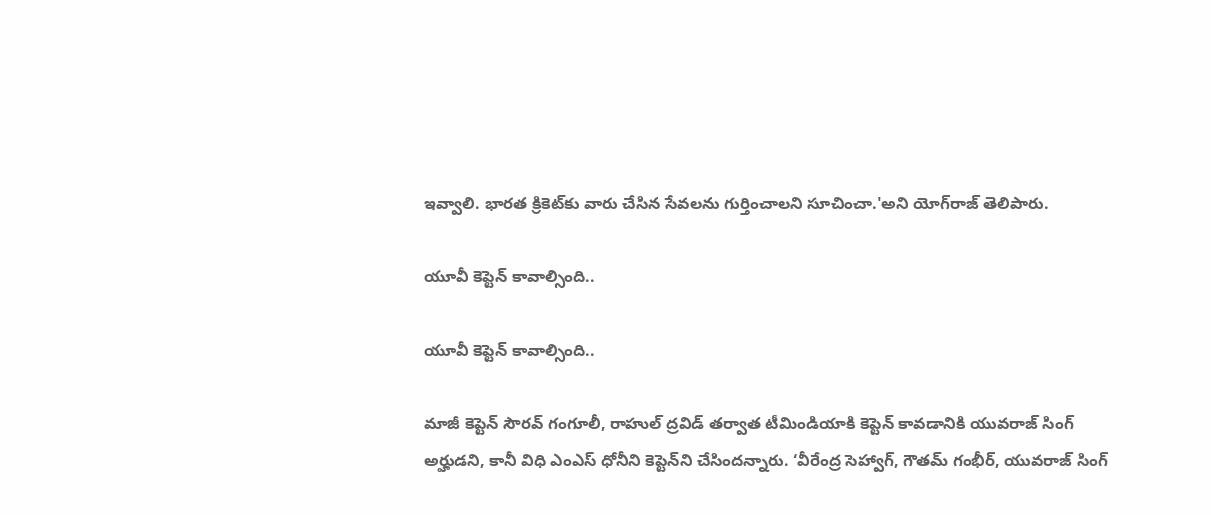ఇవ్వాలి. భారత క్రికెట్‌కు వారు చేసిన సేవలను గుర్తించాలని సూచించా.'అని యోగ్‌రాజ్‌ తెలిపారు.

యూవీ కెప్టెన్ కావాల్సింది..

యూవీ కెప్టెన్ కావాల్సింది..

మాజీ కెప్టెన్ సౌరవ్ గంగూలీ, రాహుల్ ద్రవిడ్ తర్వాత టీమిండియాకి కెప్టెన్ కావడానికి యువరాజ్ సింగ్ అర్హుడని, కానీ విధి ఎంఎస్ ధోనీని కెప్టెన్‌ని చేసిందన్నారు. ‘వీరేంద్ర సెహ్వాగ్, గౌతమ్ గంభీర్, యువరాజ్ సింగ్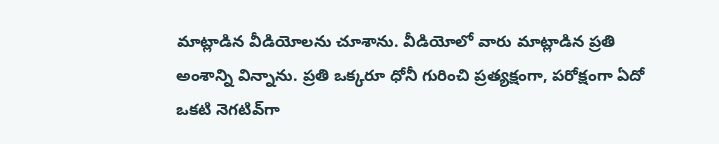మాట్లాడిన వీడియోలను చూశాను. వీడియోలో వారు మాట్లాడిన ప్రతి అంశాన్ని విన్నాను. ప్రతి ఒక్కరూ ధోనీ గురించి ప్రత్యక్షంగా, పరోక్షంగా ఏదో ఒకటి నెగటివ్‌గా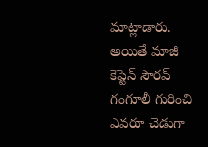మాట్లాడారు. అయితే మాజీ కెప్టెన్ సౌరవ్ గంగూలీ గురించి ఎవరూ చెడుగా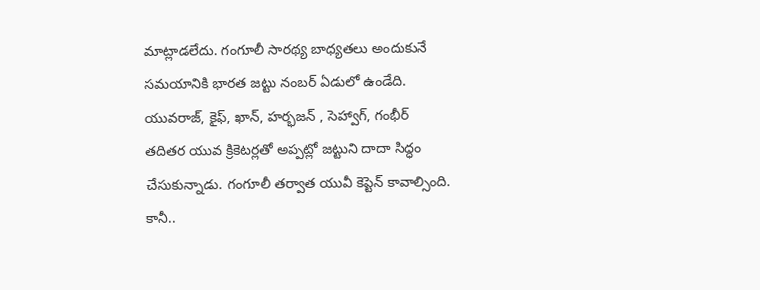మాట్లాడలేదు. గంగూలీ సారథ్య బాధ్యతలు అందుకునే సమయానికి భారత జట్టు నంబర్ ఏడులో ఉండేది. యువరాజ్, కైఫ్, ఖాన్, హర్భజన్ , సెహ్వాగ్, గంభీర్ తదితర యువ క్రికెటర్లతో అప్పట్లో జట్టుని దాదా సిద్ధం చేసుకున్నాడు. గంగూలీ తర్వాత యువీ కెప్టెన్ కావాల్సింది. కానీ..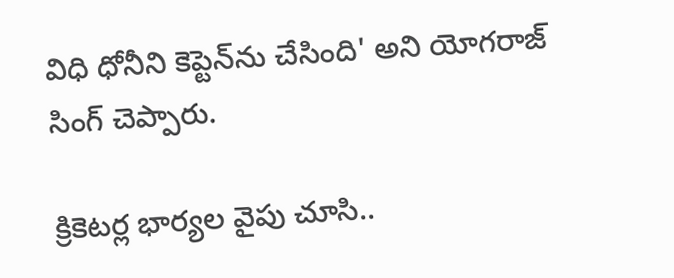విధి ధోనీని కెప్టెన్‌‌ను చేసింది' అని యోగరాజ్ సింగ్ చెప్పారు.

క్రికెటర్ల భార్యల వైపు చూసి..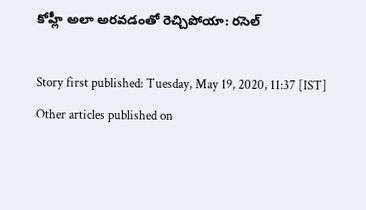కోహ్లీ అలా అరవడంతో రెచ్చిపోయా: రసెల్

Story first published: Tuesday, May 19, 2020, 11:37 [IST]
Other articles published on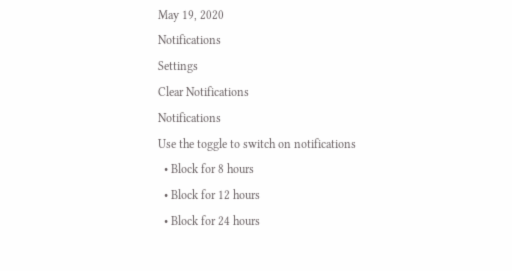May 19, 2020
Notifications
Settings
Clear Notifications
Notifications
Use the toggle to switch on notifications
  • Block for 8 hours
  • Block for 12 hours
  • Block for 24 hours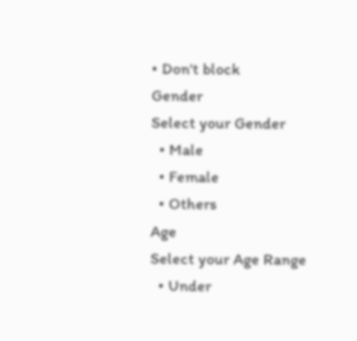• Don't block
Gender
Select your Gender
  • Male
  • Female
  • Others
Age
Select your Age Range
  • Under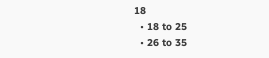18
  • 18 to 25
  • 26 to 35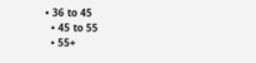• 36 to 45
  • 45 to 55
  • 55+